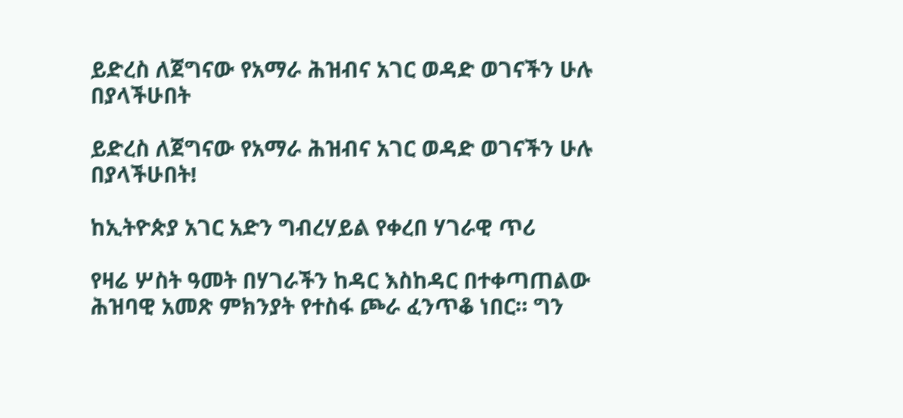ይድረስ ለጀግናው የአማራ ሕዝብና አገር ወዳድ ወገናችን ሁሉ በያላችሁበት

ይድረስ ለጀግናው የአማራ ሕዝብና አገር ወዳድ ወገናችን ሁሉ በያላችሁበት!

ከኢትዮጵያ አገር አድን ግብረሃይል የቀረበ ሃገራዊ ጥሪ

የዛሬ ሦስት ዓመት በሃገራችን ከዳር እስከዳር በተቀጣጠልው ሕዝባዊ አመጽ ምክንያት የተስፋ ጮራ ፈንጥቆ ነበር። ግን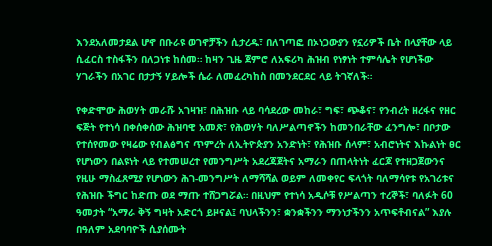እንደአለመታደል ሆኖ በቡራዩ ወገኖቻችን ሲታረዱ፣ በለገጣፎ በኦነጋውያን የኗሪዎች ቤት በላያቸው ላይ ሲፈርስ ተስፋችን በለጋነቱ ከሰመ። ከዛን ጊዜ ጀምሮ ለአፍሪካ ሕዝብ የነፃነት ተምሳሌት የሆነችው ሃገራችን በአገር በታታኝ ሃይሎች ሴራ ለመፈረካከስ በመንደርደር ላይ ትገኛለች።

የቀድሞው ሕወሃት መራሹ አገዛዝ፣ በሕዝቡ ላይ ባሳደረው መከራ፣ ግፍ፣ ጭቆና፣ የንብረት ዘረፋና የዘር ፍጅት የተነሳ በቀሰቀሰው ሕዝባዊ አመጽ፣ የሕወሃት ባለሥልጣኖችን ከመንበራቸው ፈንግሎ፣ በቦታው የተሰየመው የዛሬው የብልፅግና ጥምረት ለኢትዮጵያን አንድነት፣ የሕዝቡ ሰላም፣ አብሮነትና እኩልነት ፀር የሆነውን በልዩነት ላይ የተመሠረተ የመንግሥት አደረጃጀትና አማራን በጠላትነት ፈርጆ የተዘጋጀውንና  የዚሁ ማስፈጸሚያ የሆነውን ሕገ-መንግሥት ለማሻሻል ወይም ለመቀየር ፍላጎት ባለማሳየቱ የአገሪቱና የሕዝቡ ችግር ከድጡ ወደ ማጡ ተሸጋግሯል። በዚህም የተነሳ አዲሶቹ የሥልጣን ተረኞች፣ ባለፉት 60 ዓመታት “አማራ ቅኝ ግዛት አድርጎ ይዞናል፤ ባህላችንን፣ ቋንቋችንን ማንነታችንን አጥፍቶብናል” እያሉ በዓለም አደባባዮች ሲያሰሙት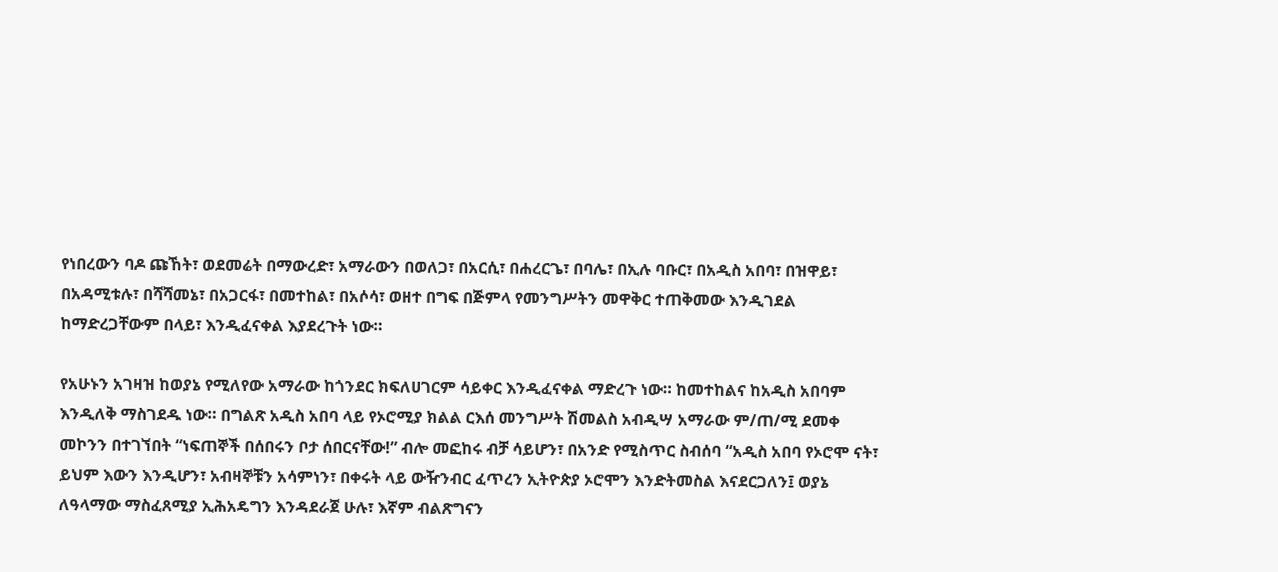የነበረውን ባዶ ጩኸት፣ ወደመሬት በማውረድ፣ አማራውን በወለጋ፣ በአርሲ፣ በሐረርጌ፣ በባሌ፣ በኢሉ ባቡር፣ በአዲስ አበባ፣ በዝዋይ፣ በአዳሚቱሉ፣ በሻሻመኔ፣ በአጋርፋ፣ በመተከል፣ በአሶሳ፣ ወዘተ በግፍ በጅምላ የመንግሥትን መዋቅር ተጠቅመው እንዲገደል ከማድረጋቸውም በላይ፣ እንዲፈናቀል እያደረጉት ነው።

የአሁኑን አገዛዝ ከወያኔ የሚለየው አማራው ከጎንደር ክፍለሀገርም ሳይቀር እንዲፈናቀል ማድረጉ ነው። ከመተከልና ከአዲስ አበባም እንዲለቅ ማስገደዱ ነው። በግልጽ አዲስ አበባ ላይ የኦሮሚያ ክልል ርእሰ መንግሥት ሽመልስ አብዲሣ አማራው ም/ጠ/ሚ ደመቀ መኮንን በተገኘበት “ነፍጠኞች በሰበሩን ቦታ ሰበርናቸው!” ብሎ መፎከሩ ብቻ ሳይሆን፣ በአንድ የሚስጥር ስብሰባ “አዲስ አበባ የኦሮሞ ናት፣ ይህም እውን እንዲሆን፣ አብዛኞቹን አሳምነን፣ በቀሩት ላይ ውዥንብር ፈጥረን ኢትዮጵያ ኦሮሞን እንድትመስል እናደርጋለን፤ ወያኔ ለዓላማው ማስፈጸሚያ ኢሕአዴግን እንዳደራጀ ሁሉ፣ እኛም ብልጽግናን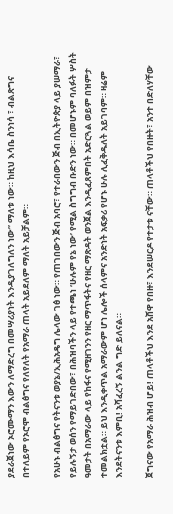ያደራጀነው ኦሮሙማን እውን ለማድረግ በመሣሪያነት እንዲያገለግለን ነው” ማለቱ ነው። ከዚህ እሳቤ ስንነሳ ፣ ብልጽግና በተለይም የኦሮሞ ብልፅግና የለየለት የአማራ ጠላት አይደለም ማለት አይቻልም።

የአሁኑ ብልፅግና የትናንቱ ወያኔ/ኢሕአዴግ ሌላው ገፅ ነው። የጠገበውን ጅብ አባሮ፣ የተራበውን ጅብ በኢትዮጵያ ላይ ያሠማራ፣ የይሉኝታ ወሰን የማይገድበው፣ በሕዝባችን ላይ የተጫነ ‘ሁሉም የኔ ነው’ የሚል ስግግብ ቡድን ነው። በመሆኑም ባለፉት ሦስት ዓመታት በአማራው ላይ የከፋና የሚዘገንን የዘር ማጥፋትና የዘር ማጽዳት ወንጀል እንዲፈጸምበት አድርጓል ወይም በዝምታ ተመልክቷል። ይህ እንዲቀጥል አማራውም ሆነ ሌሎች ሰላምና አንድነት አፍቃሪ የሆኑ ሁሉ ሊፈቅዱለት አይገባም። ዛሬም እንደትናንቱ እምቢ! አሻፈረኝ ልንል ግድ ይለናል።

ጀግናው የአማራ ሕዝብ ሆይ! ጠላቶችህ እንደ አሸዋ የበዙ፣ እንደሠርዶ የተታቱ ናቸው። ጠላቶችህ የበዙት፣ አንተ በድለሃቸው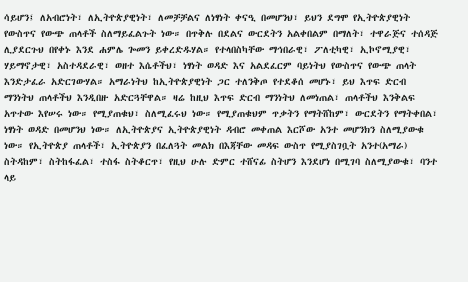ሳይሆን፤ ለአብሮነት፣ ለኢትዮጵያዊነት፣ ለመቻቻልና ለነፃነት ቀናዒ በመሆንህ፣ ይህን ደግሞ የኢትዮጵያዊነት የውስጥና የውጭ ጠላቶች ስለማይፈልጉት ነው። በጥቅሉ በደልና ውርደትን አልቀበልም በማለት፣ ተዋራጅና ተሰዳጅ ሊያደርጉህ በየቀኑ እንደ ሐምሌ ጐመን ይቀረድዱሃል። የተላበስካቸው ማኅበራዊ፣ ፖለቲካዊ፣ ኢኮኖሚያዊ፣ ሃይማኖታዊ፣ አስተዳደራዊ፣ ወዘተ እሴቶችህ፣ ነፃነት ወዳድ እና አልደፈርም ባይነትህ የውስጥና የውጭ ጠላት እንድታፈራ አድርገውሃል። አማራነትህ ከኢትዮጵያዊነት ጋር ተለንቅጦ የተደቆሰ መሆኑ፣ ይህ እጥፍ ድርብ ማንነትህ ጠላቶችህ እንዲበዙ አድርጓቸዋል። ዛሬ ከዚህ እጥፍ ድርብ ማንነትህ ለመነጠል፣ ጠላቶችህ እንቅልፍ አጥተው እየሠሩ ነው። የሚያጠቁህ፣ ስለሚፈሩህ ነው። የሚያጠቁህም ጥቃትን የማትሸከም፣ ውርደትን የማትቀበል፣ ነፃነት ወዳድ በመሆንህ ነው። ለኢትዮጵያና ኢትዮጵያዊነት ዳብሮ መቀጠል እርሾው አንተ መሆንክን ስለሚያውቁ ነው። የኢትዮጵያ ጠላቶች፣ ኢትዮጵያን በፈለጓት መልክ በእጃቸው መዳፍ ውስጥ የሚያስገቧት አንተ(አማራ) ስትዳከም፣ ስትከፋፈል፣ ተስፋ ስትቆርጥ፣ የዚህ ሁሉ ድምር ተሸናፊ ስትሆን እንደሆነ በሚገባ ስለሚያውቁ፣ ባንተ ላይ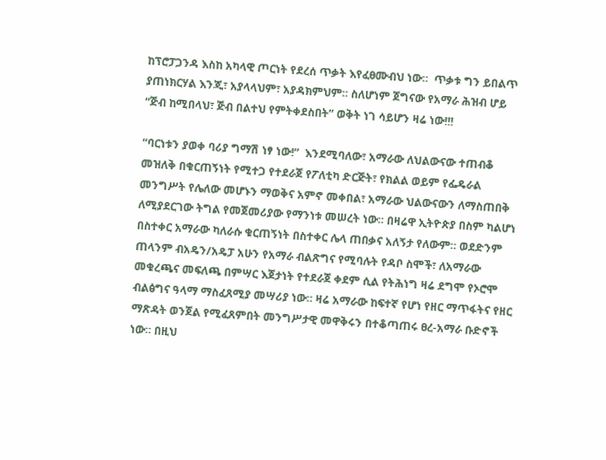ከፕሮፓጋንዳ እስከ አካላዊ ጦርነት የደረሰ ጥቃት እየፈፀሙብህ ነው።  ጥቃቱ ግን ይበልጥ ያጠነክርሃል እንጂ፣ አያላላህም፣ አያዳክምህም። ስለሆነም ጀግናው የአማራ ሕዝብ ሆይ “ጅብ ከሚበላህ፣ ጅብ በልተህ የምትቀደስበት” ወቅት ነገ ሳይሆን ዛሬ ነው!!!

“ባርነቱን ያወቀ ባሪያ ግማሽ ነፃ ነው!”  እንደሚባለው፣ አማራው ለህልውናው ተጠብቆ መዝለቅ በቁርጠኝነት የሚተጋ የተደራጀ የፖለቲካ ድርጅት፣ የክልል ወይም የፌዴራል መንግሥት የሌለው መሆኑን ማወቅና አምኖ መቀበል፣ አማራው ህልውናውን ለማስጠበቅ ለሚያደርገው ትግል የመጀመሪያው የማንነቱ መሠረት ነው። በዛሬዋ ኢትዮጵያ በስም ካልሆነ በስተቀር አማራው ካለራሱ ቁርጠኝነት በስተቀር ሌላ ጠበቃና አለኝታ የለውም። ወደድንም ጠላንም ብአዴን/አዴፓ አሁን የአማራ ብልጽግና የሚባሉት የዳቦ ስሞች፣ ለአማራው መቁረጫና መፍለጫ በምሣር እጀታነት የተደራጀ ቀደም ሲል የትሕነግ ዛሬ ደግሞ የኦሮሞ ብልፅግና ዓላማ ማስፈጸሚያ መሣሪያ ነው። ዛሬ አማራው ከፍተኛ የሆነ የዘር ማጥፋትና የዘር ማጽዳት ወንጀል የሚፈጸምበት መንግሥታዊ መዋቅሩን በተቆጣጠሩ ፀረ-አማራ ቡድኖች ነው። በዚህ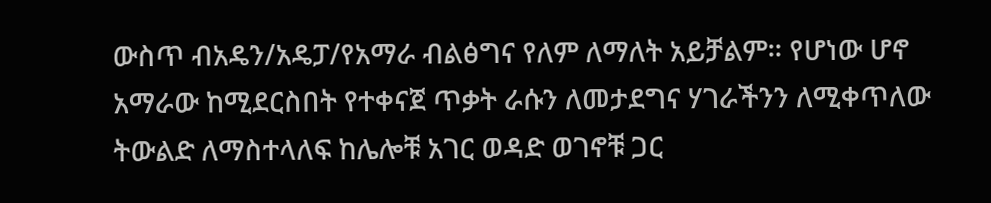ውስጥ ብአዴን/አዴፓ/የአማራ ብልፅግና የለም ለማለት አይቻልም። የሆነው ሆኖ አማራው ከሚደርስበት የተቀናጀ ጥቃት ራሱን ለመታደግና ሃገራችንን ለሚቀጥለው ትውልድ ለማስተላለፍ ከሌሎቹ አገር ወዳድ ወገኖቹ ጋር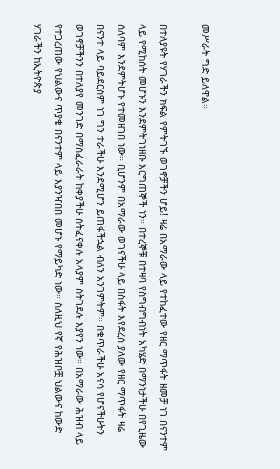መሥራት ግድ ይለዋል።

በተለያዩት የሃገራችን ክፍል የምትገኙ ወገኖቻችን ሆይ! ዛሬ በአማራው ላይ የተከፈተው የዘር ማጥፋት ዘመቻ ነገ በናንተም ላይ የሚከሰት መሆኑን እንደምትገነዘቡ እርግጠኞች ነን። በተረኞቹ በተዛባ የስግብግብነት አካሄድ በማንነታችሁ በየጊዜው ሰለባም እንደምትሆኑ የተመዘገበ ነው። ቢሆንም በአማራው ወገናችሁ ላይ በስፋት እየደረሰ ያለው የዘር ማጥፋት ዛሬ በናንተ ላይ ባይደርስም ነገ ግን ተራችሁ እንደሚሆን ይጠፋችኋል ብለን አንገምትም። በቁጥራችሁ አናሳ የሆናችሁትን ወገኖቻችንን በተለያየ መንገድ በማስፈራራት ከቀያችሁ ስትፈናቀሉ አላያም ስትገደሉ እያየን ነው። በአማራው ሕዝብ ላይ የተጋረጠው የህልውና ጥያቄ በናንተም ላይ እያንዣበበ መሆኑ የማይካድ ነው። ስለዚህ የኛ የሕዝቦቿ ህልውና ከውድ ሃገራችን ከኢትዮጵያ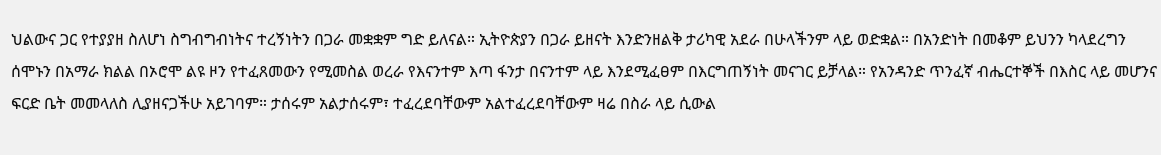ህልውና ጋር የተያያዘ ስለሆነ ስግብግብነትና ተረኝነትን በጋራ መቋቋም ግድ ይለናል። ኢትዮጵያን በጋራ ይዘናት እንድንዘልቅ ታሪካዊ አደራ በሁላችንም ላይ ወድቋል። በአንድነት በመቆም ይህንን ካላደረግን ሰሞኑን በአማራ ክልል በኦሮሞ ልዩ ዞን የተፈጸመውን የሚመስል ወረራ የእናንተም እጣ ፋንታ በናንተም ላይ እንደሚፈፀም በእርግጠኝነት መናገር ይቻላል። የአንዳንድ ጥንፈኛ ብሔርተኞች በእስር ላይ መሆንና ፍርድ ቤት መመላለስ ሊያዘናጋችሁ አይገባም። ታሰሩም አልታሰሩም፣ ተፈረደባቸውም አልተፈረደባቸውም ዛሬ በስራ ላይ ሲውል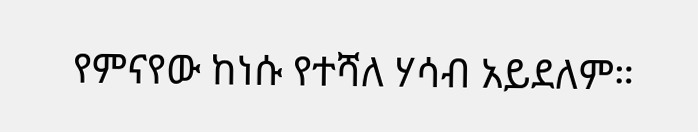የምናየው ከነሱ የተሻለ ሃሳብ አይደለም።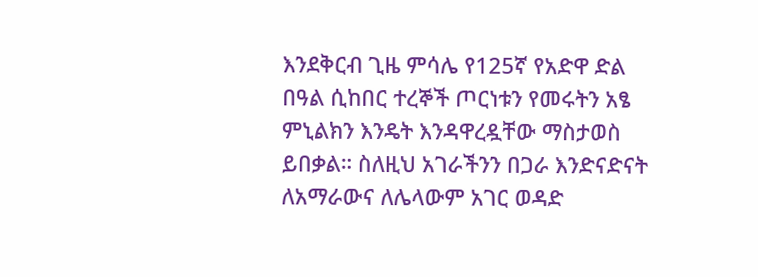እንደቅርብ ጊዜ ምሳሌ የ125ኛ የአድዋ ድል በዓል ሲከበር ተረኞች ጦርነቱን የመሩትን አፄ ምኒልክን እንዴት እንዳዋረዷቸው ማስታወስ ይበቃል። ስለዚህ አገራችንን በጋራ እንድናድናት ለአማራውና ለሌላውም አገር ወዳድ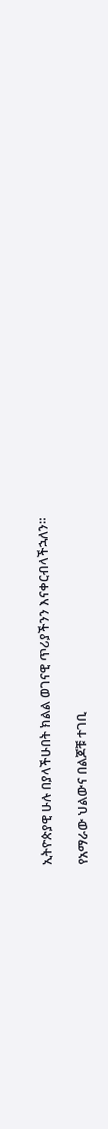ኢትዮጵያዊ ሁሉ በያላችሁበት ክልል ወገናዊ ጥሪያችንን እናቀርብላችኋለን።

የአማራው ህልውና በልጆቹ ተገቢ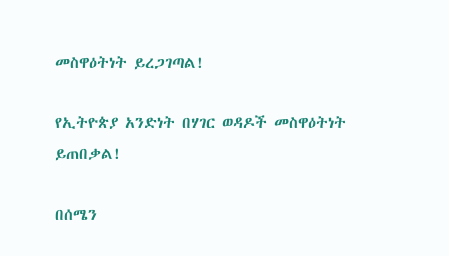መስዋዕትነት ይረጋገጣል!

የኢትዮጵያ አንድነት በሃገር ወዳዶች መስዋዕትነት ይጠበቃል!

በሰሜን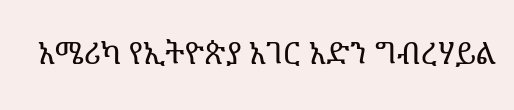አሜሪካ የኢትዮጵያ አገር አድን ግብረሃይል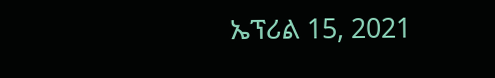ኤፕሪል 15, 2021